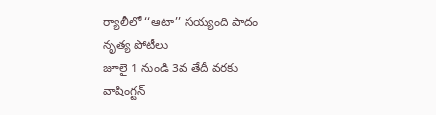ర్యాలీలో ‘‘ఆటా’’ సయ్యంది పాదం నృత్య పోటీలు
జూలై 1 నుండి 3వ తేదీ వరకు వాషింగ్టన్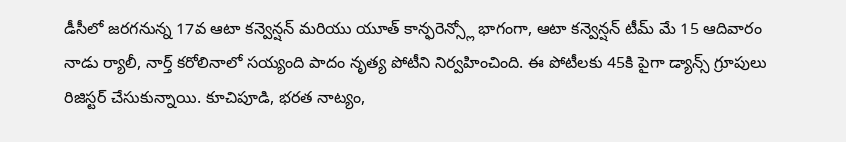డీసీలో జరగనున్న 17వ ఆటా కన్వెన్షన్ మరియు యూత్ కాన్ఫరెన్స్లో భాగంగా, ఆటా కన్వెన్షన్ టీమ్ మే 15 ఆదివారం నాడు ర్యాలీ, నార్త్ కరోలినాలో సయ్యంది పాదం నృత్య పోటీని నిర్వహించింది. ఈ పోటీలకు 45కి పైగా డ్యాన్స్ గ్రూపులు రిజిస్టర్ చేసుకున్నాయి. కూచిపూడి, భరత నాట్యం,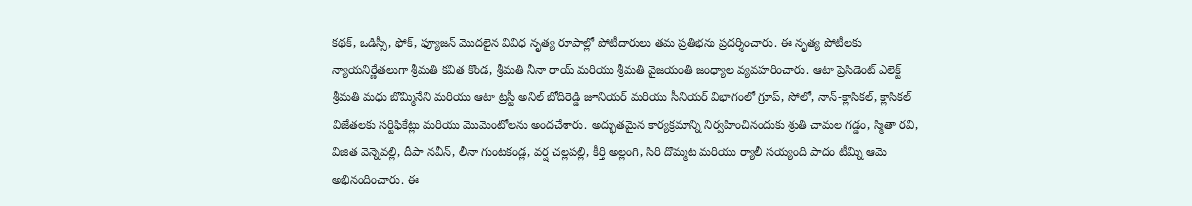కథక్, ఒడిస్సీ, ఫోక్, ఫ్యూజన్ మొదలైన వివిధ నృత్య రూపాల్లో పోటీదారులు తమ ప్రతిభను ప్రదర్శించారు. ఈ నృత్య పోటీలకు న్యాయనిర్ణేతలుగా శ్రీమతి కవిత కొండ, శ్రీమతి నీనా రాయ్ మరియు శ్రీమతి వైజయంతి జంధ్యాల వ్యవహరించారు. ఆటా ప్రెసిడెంట్ ఎలెక్ట్ శ్రీమతి మధు బొమ్మినేని మరియు ఆటా ట్రస్టీ అనిల్ బోదిరెడ్డి జూనియర్ మరియు సీనియర్ విభాగంలో గ్రూప్, సోలో, నాన్-క్లాసికల్, క్లాసికల్ విజేతలకు సర్టిఫికేట్లు మరియు మొమెంటోలను అందచేశారు. అద్భుతమైన కార్యక్రమాన్ని నిర్వహించినందుకు శ్రుతి చామల గడ్డం, స్మితా రవి, విజిత వెన్నెవల్లి, దీపా నవీన్, లీనా గుంటకండ్ల, వర్ష చల్లపల్లి, కీర్తి అల్లంగి, సిరి దొమ్మట మరియు ర్యాలీ సయ్యంది పాదం టీమ్ని ఆమె అభినందించారు. ఈ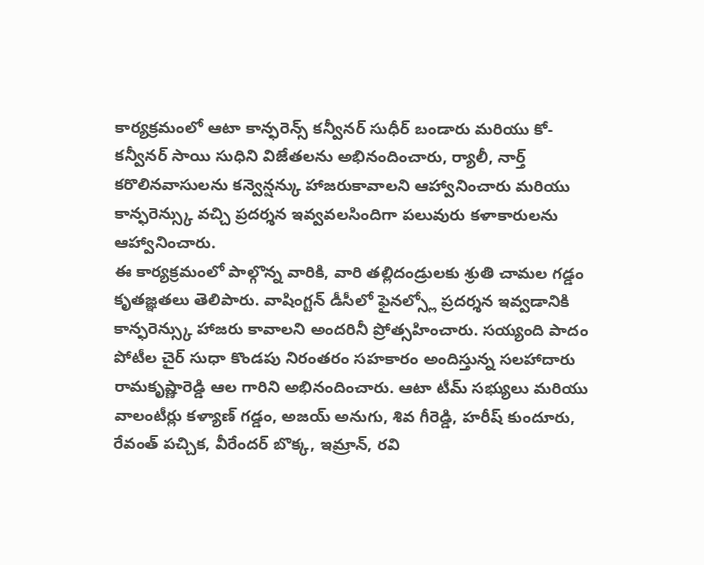కార్యక్రమంలో ఆటా కాన్ఫరెన్స్ కన్వీనర్ సుధీర్ బండారు మరియు కో-కన్వీనర్ సాయి సుధిని విజేతలను అభినందించారు, ర్యాలీ, నార్త్ కరొలినవాసులను కన్వెన్షన్కు హాజరుకావాలని ఆహ్వానించారు మరియు కాన్ఫరెన్స్కు వచ్చి ప్రదర్శన ఇవ్వవలసిందిగా పలువురు కళాకారులను ఆహ్వానించారు.
ఈ కార్యక్రమంలో పాల్గొన్న వారికి, వారి తల్లిదండ్రులకు శ్రుతి చామల గడ్డం కృతజ్ఞతలు తెలిపారు. వాషింగ్టన్ డీసీలో ఫైనల్స్లో ప్రదర్శన ఇవ్వడానికి కాన్ఫరెన్స్కు హాజరు కావాలని అందరినీ ప్రోత్సహించారు. సయ్యంది పాదం పోటీల చైర్ సుధా కొండపు నిరంతరం సహకారం అందిస్తున్న సలహాదారు రామకృష్ణారెడ్డి ఆల గారిని అభినందించారు. ఆటా టీమ్ సభ్యులు మరియు వాలంటీర్లు కళ్యాణ్ గడ్డం, అజయ్ అనుగు, శివ గీరెడ్డి, హరీష్ కుందూరు, రేవంత్ పచ్చిక, వీరేందర్ బొక్క, ఇమ్రాన్, రవి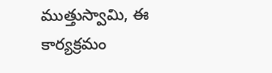ముత్తుస్వామి, ఈ కార్యక్రమం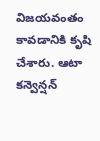విజయవంతం కావడానికి కృషి చేశారు. ఆటా కన్వెన్షన్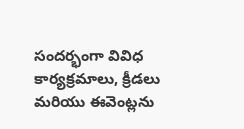సందర్భంగా వివిధ కార్యక్రమాలు, క్రీడలు మరియు ఈవెంట్లను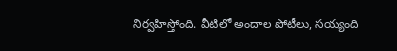నిర్వహిస్తోంది. వీటిలో అందాల పోటీలు, సయ్యంది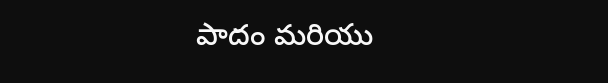పాదం మరియు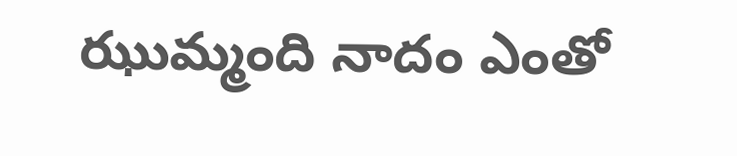ఝుమ్మంది నాదం ఎంతో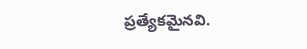ప్రత్యేకమైనవి.